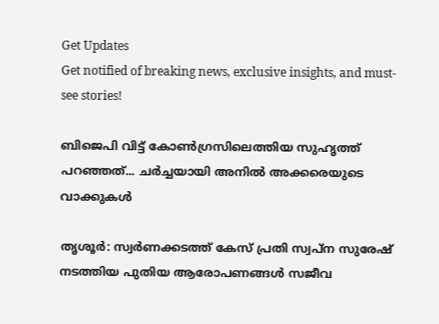Get Updates
Get notified of breaking news, exclusive insights, and must-see stories!

ബിജെപി വിട്ട് കോണ്‍ഗ്രസിലെത്തിയ സുഹൃത്ത് പറഞ്ഞത്... ചര്‍ച്ചയായി അനില്‍ അക്കരെയുടെ വാക്കുകള്‍

തൃശൂര്‍: സ്വര്‍ണക്കടത്ത് കേസ് പ്രതി സ്വപ്‌ന സുരേഷ് നടത്തിയ പുതിയ ആരോപണങ്ങള്‍ സജീവ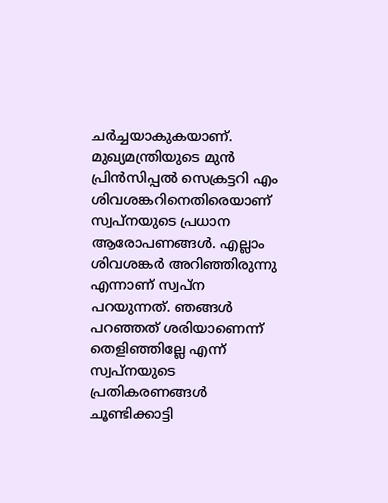ചര്‍ച്ചയാകുകയാണ്. മുഖ്യമന്ത്രിയുടെ മുന്‍ പ്രിന്‍സിപ്പല്‍ സെക്രട്ടറി എം ശിവശങ്കറിനെതിരെയാണ് സ്വപ്‌നയുടെ പ്രധാന ആരോപണങ്ങള്‍. എല്ലാം ശിവശങ്കര്‍ അറിഞ്ഞിരുന്നു എന്നാണ് സ്വപ്‌ന പറയുന്നത്. ഞങ്ങള്‍ പറഞ്ഞത് ശരിയാണെന്ന് തെളിഞ്ഞില്ലേ എന്ന് സ്വപ്‌നയുടെ പ്രതികരണങ്ങള്‍ ചൂണ്ടിക്കാട്ടി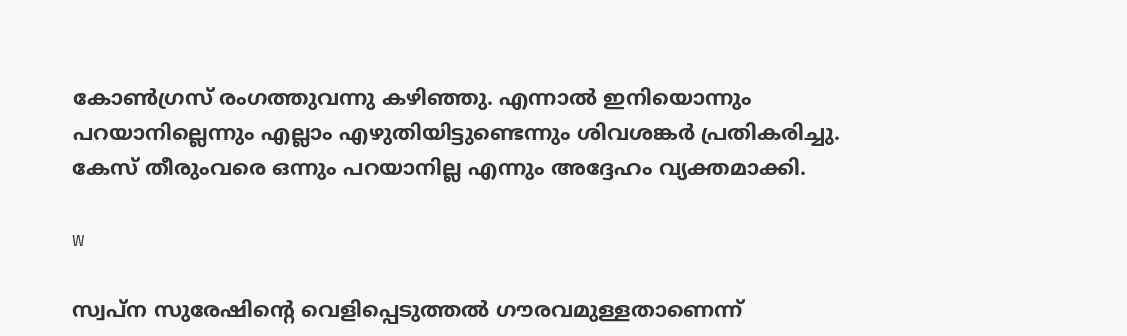കോണ്‍ഗ്രസ് രംഗത്തുവന്നു കഴിഞ്ഞു. എന്നാല്‍ ഇനിയൊന്നും പറയാനില്ലെന്നും എല്ലാം എഴുതിയിട്ടുണ്ടെന്നും ശിവശങ്കര്‍ പ്രതികരിച്ചു. കേസ് തീരുംവരെ ഒന്നും പറയാനില്ല എന്നും അദ്ദേഹം വ്യക്തമാക്കി.

w

സ്വപ്‌ന സുരേഷിന്റെ വെളിപ്പെടുത്തല്‍ ഗൗരവമുള്ളതാണെന്ന്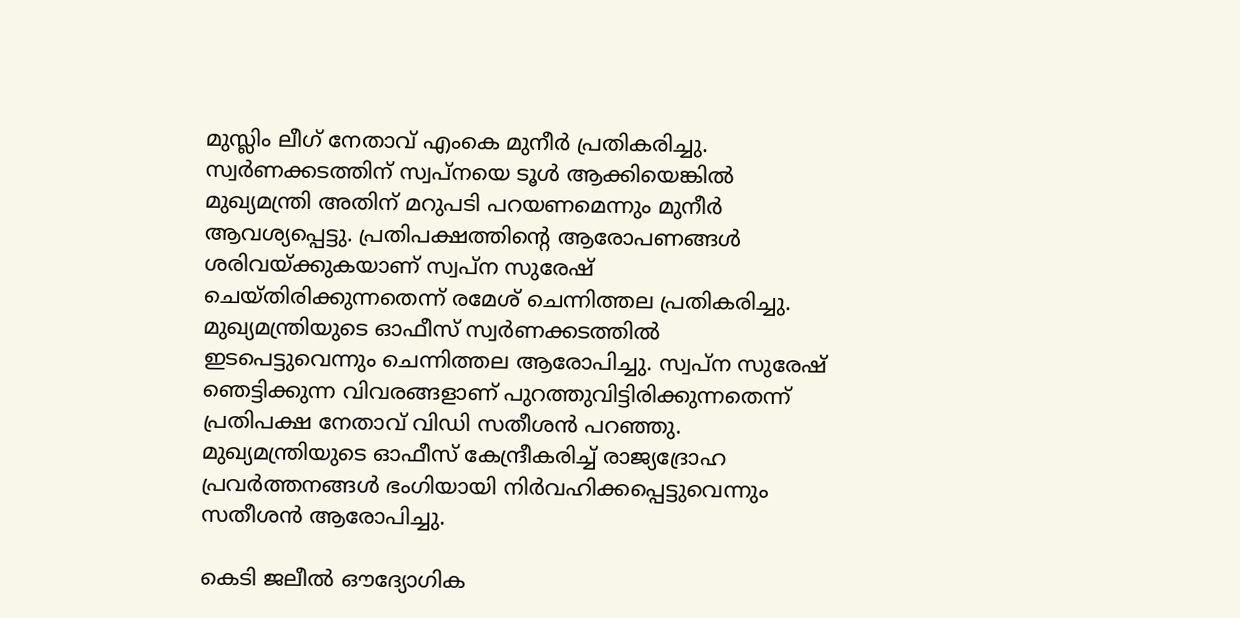മുസ്ലിം ലീഗ് നേതാവ് എംകെ മുനീര്‍ പ്രതികരിച്ചു. സ്വര്‍ണക്കടത്തിന് സ്വപ്‌നയെ ടൂള്‍ ആക്കിയെങ്കില്‍ മുഖ്യമന്ത്രി അതിന് മറുപടി പറയണമെന്നും മുനീര്‍ ആവശ്യപ്പെട്ടു. പ്രതിപക്ഷത്തിന്റെ ആരോപണങ്ങള്‍ ശരിവയ്ക്കുകയാണ് സ്വപ്‌ന സുരേഷ് ചെയ്തിരിക്കുന്നതെന്ന് രമേശ് ചെന്നിത്തല പ്രതികരിച്ചു. മുഖ്യമന്ത്രിയുടെ ഓഫീസ് സ്വര്‍ണക്കടത്തില്‍ ഇടപെട്ടുവെന്നും ചെന്നിത്തല ആരോപിച്ചു. സ്വപ്‌ന സുരേഷ് ഞെട്ടിക്കുന്ന വിവരങ്ങളാണ് പുറത്തുവിട്ടിരിക്കുന്നതെന്ന് പ്രതിപക്ഷ നേതാവ് വിഡി സതീശന്‍ പറഞ്ഞു. മുഖ്യമന്ത്രിയുടെ ഓഫീസ് കേന്ദ്രീകരിച്ച് രാജ്യദ്രോഹ പ്രവര്‍ത്തനങ്ങള്‍ ഭംഗിയായി നിര്‍വഹിക്കപ്പെട്ടുവെന്നും സതീശന്‍ ആരോപിച്ചു.

കെടി ജലീല്‍ ഔദ്യോഗിക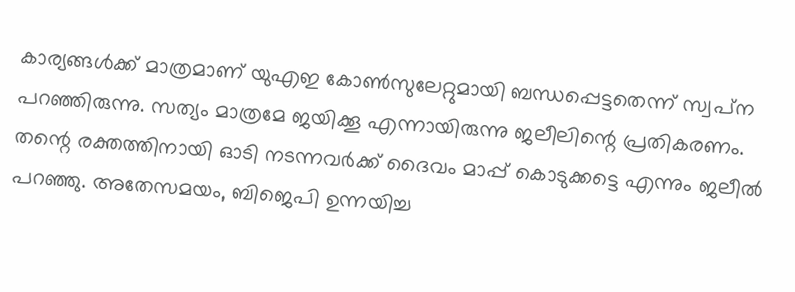കാര്യങ്ങള്‍ക്ക് മാത്രമാണ് യുഎഇ കോണ്‍സുലേറ്റുമായി ബന്ധപ്പെട്ടതെന്ന് സ്വപ്‌ന പറഞ്ഞിരുന്നു. സത്യം മാത്രമേ ജയിക്കൂ എന്നായിരുന്നു ജലീലിന്റെ പ്രതികരണം. തന്റെ രക്തത്തിനായി ഓടി നടന്നവര്‍ക്ക് ദൈവം മാപ്പ് കൊടുക്കട്ടെ എന്നും ജലീല്‍ പറഞ്ഞു. അതേസമയം, ബിജെപി ഉന്നയിച്ച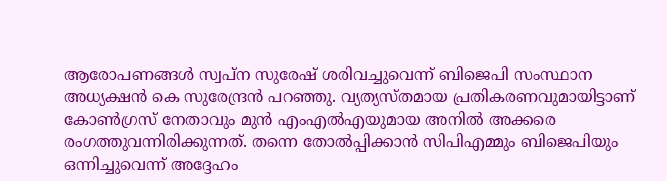ആരോപണങ്ങള്‍ സ്വപ്‌ന സുരേഷ് ശരിവച്ചുവെന്ന് ബിജെപി സംസ്ഥാന അധ്യക്ഷന്‍ കെ സുരേന്ദ്രന്‍ പറഞ്ഞു. വ്യത്യസ്തമായ പ്രതികരണവുമായിട്ടാണ് കോണ്‍ഗ്രസ് നേതാവും മുന്‍ എംഎല്‍എയുമായ അനില്‍ അക്കരെ രംഗത്തുവന്നിരിക്കുന്നത്. തന്നെ തോല്‍പ്പിക്കാന്‍ സിപിഎമ്മും ബിജെപിയും ഒന്നിച്ചുവെന്ന് അദ്ദേഹം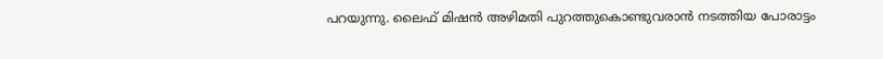പറയുന്നു. ലൈഫ് മിഷന്‍ അഴിമതി പുറത്തുകൊണ്ടുവരാന്‍ നടത്തിയ പോരാട്ടം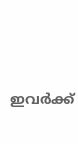ഇവര്‍ക്ക്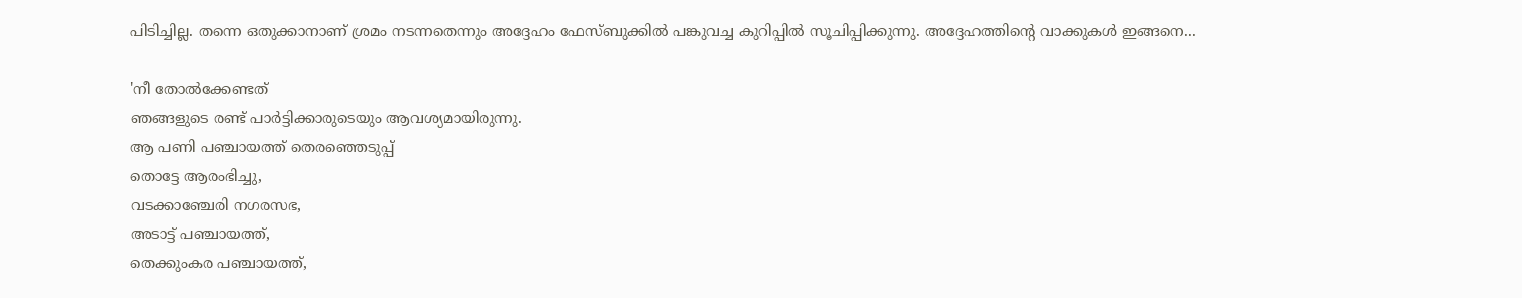പിടിച്ചില്ല. തന്നെ ഒതുക്കാനാണ് ശ്രമം നടന്നതെന്നും അദ്ദേഹം ഫേസ്ബുക്കില്‍ പങ്കുവച്ച കുറിപ്പില്‍ സൂചിപ്പിക്കുന്നു. അദ്ദേഹത്തിന്റെ വാക്കുകള്‍ ഇങ്ങനെ...

'നീ തോല്‍ക്കേണ്ടത്
ഞങ്ങളുടെ രണ്ട് പാര്‍ട്ടിക്കാരുടെയും ആവശ്യമായിരുന്നു.
ആ പണി പഞ്ചായത്ത് തെരഞ്ഞെടുപ്പ്
തൊട്ടേ ആരംഭിച്ചു,
വടക്കാഞ്ചേരി നഗരസഭ,
അടാട്ട് പഞ്ചായത്ത്,
തെക്കുംകര പഞ്ചായത്ത്,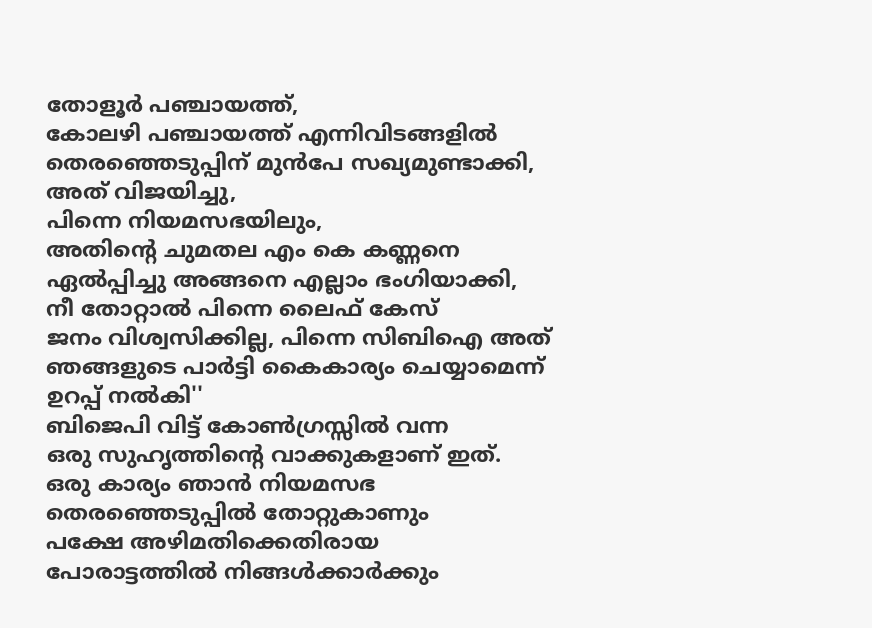തോളൂര്‍ പഞ്ചായത്ത്,
കോലഴി പഞ്ചായത്ത് എന്നിവിടങ്ങളില്‍
തെരഞ്ഞെടുപ്പിന് മുന്‍പേ സഖ്യമുണ്ടാക്കി,
അത് വിജയിച്ചു,
പിന്നെ നിയമസഭയിലും,
അതിന്റെ ചുമതല എം കെ കണ്ണനെ
ഏല്‍പ്പിച്ചു അങ്ങനെ എല്ലാം ഭംഗിയാക്കി,
നീ തോറ്റാല്‍ പിന്നെ ലൈഫ് കേസ്
ജനം വിശ്വസിക്കില്ല, പിന്നെ സിബിഐ അത് ഞങ്ങളുടെ പാര്‍ട്ടി കൈകാര്യം ചെയ്യാമെന്ന് ഉറപ്പ് നല്‍കി''
ബിജെപി വിട്ട് കോണ്‍ഗ്രസ്സില്‍ വന്ന
ഒരു സുഹൃത്തിന്റെ വാക്കുകളാണ് ഇത്.
ഒരു കാര്യം ഞാന്‍ നിയമസഭ
തെരഞ്ഞെടുപ്പില്‍ തോറ്റുകാണും
പക്ഷേ അഴിമതിക്കെതിരായ
പോരാട്ടത്തില്‍ നിങ്ങള്‍ക്കാര്‍ക്കും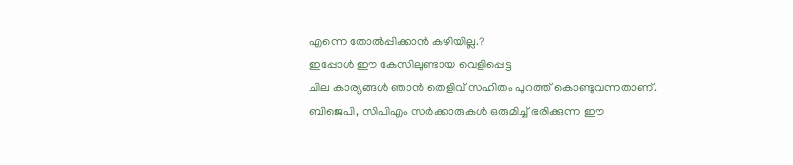എന്നെ തോല്‍പ്പിക്കാന്‍ കഴിയില്ല.?
ഇപ്പോള്‍ ഈ കേസിലുണ്ടായ വെളിപ്പെട്ട
ചില കാര്യങ്ങള്‍ ഞാന്‍ തെളിവ് സഹിതം പുറത്ത് കൊണ്ടുവന്നതാണ്.
ബിജെപി, സിപിഎം സര്‍ക്കാരുകള്‍ ഒരുമിച്ച് ഭരിക്കുന്ന ഈ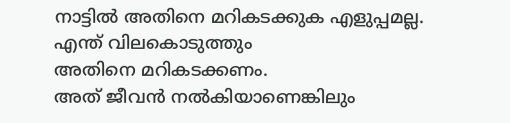നാട്ടില്‍ അതിനെ മറികടക്കുക എളുപ്പമല്ല.
എന്ത് വിലകൊടുത്തും
അതിനെ മറികടക്കണം.
അത് ജീവന്‍ നല്‍കിയാണെങ്കിലും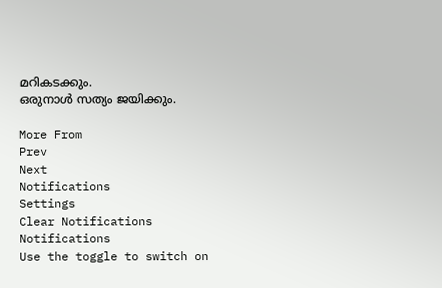മറികടക്കും.
ഒരുനാള്‍ സത്യം ജയിക്കും.

More From
Prev
Next
Notifications
Settings
Clear Notifications
Notifications
Use the toggle to switch on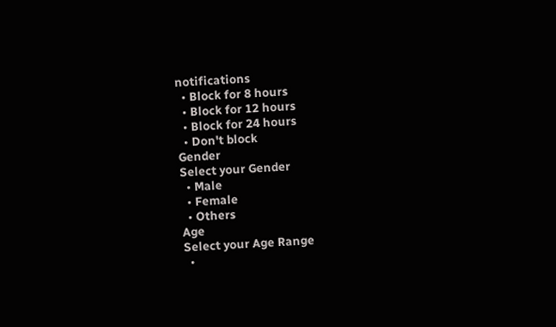notifications
  • Block for 8 hours
  • Block for 12 hours
  • Block for 24 hours
  • Don't block
Gender
Select your Gender
  • Male
  • Female
  • Others
Age
Select your Age Range
  •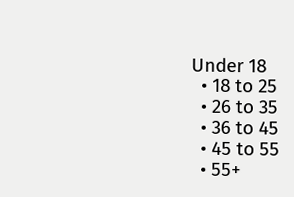Under 18
  • 18 to 25
  • 26 to 35
  • 36 to 45
  • 45 to 55
  • 55+